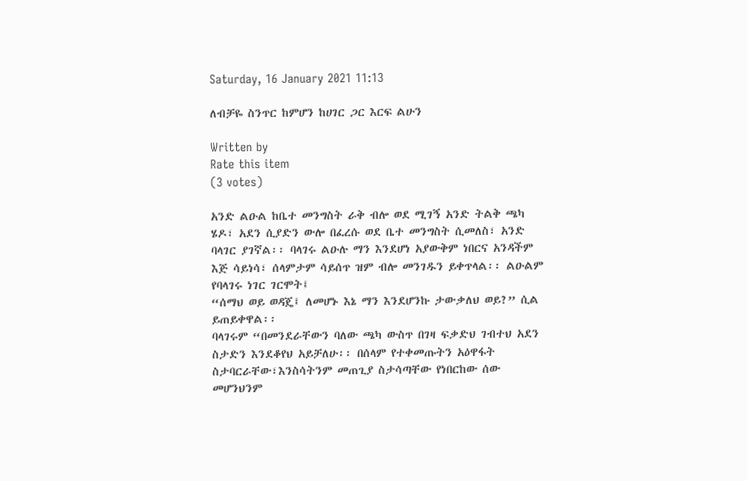Saturday, 16 January 2021 11:13

ለብቻዬ ስንጥር ከምሆን ከሀገር ጋር እርፍ ልሁን

Written by
Rate this item
(3 votes)

አንድ ልዑል ከቤተ መንግስት ራቅ ብሎ ወደ ሚገኝ አንድ ትልቅ ጫካ ሄዶ፣ አደን ሲያድን ውሎ በፈረሱ ወደ ቤተ መንግስት ሲመለስ፣ አንድ ባላገር ያገኛል፡፡ ባላገሩ ልዑሉ ማን እንደሆነ አያውቅም ነበርና አንዳችም እጅ ሳይነሳ፣ ሰላምታም ሳይሰጥ ዝም ብሎ መንገዱን ይቀጥላል፡፡ ልዑልም የባላገሩ ነገር ገርሞት፤
“ሰማህ ወይ ወዳጄ፤ ለመሆኑ እኔ ማን እንደሆንኩ ታውቃለህ ወይ?” ሲል ይጠይቀዋል፡፡
ባላገሩም “በመንደራቸውን ባለው ጫካ ውስጥ በገዛ ፍቃድህ ገብተህ አደን ስታድን እንደቆየህ አይቻለሁ፡፡ በሰላም የተቀመጡትን አዕዋፋት ስታባርራቸው፣እንስሳትንም መጠጊያ ስታሳጣቸው የነበርከው ሰው መሆንህንም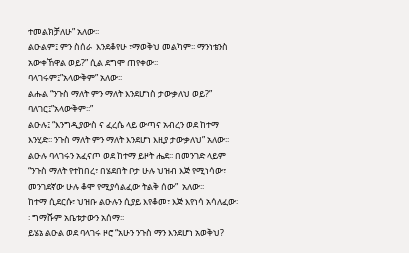ተመልክቻለሁ” አለው፡፡
ልዑልም፤ ምን ስሰራ  እንደቆየሁ ፣ማወቅህ መልካም፡፡ ማንነቴንስ አውቀኸዋል ወይ?” ሲል ደግሞ ጠየቀው፡፡
ባላገሩም፤”አላውቅም” አለው፡፡
ልሑል “ንጉስ ማለት ምን ማለት እንደሆነስ ታውቃለህ ወይ?”
ባለገር፤”አላውቅም፡፡”
ልዑሉ፤ “እንግዲያውስ ና ፈረሴ ላይ ውጣና አብረን ወደ ከተማ እንሂድ፡፡ ንጉስ ማለት ምን ማለት እንደሆነ እዚያ ታውቃለህ” አለው፡፡
ልዑሉ ባላገሩን አፈናጦ ወደ ከተማ ይዞት ሔደ፡፡ በመንገድ ላይም “ንጉስ ማለት የተከበረ፣ በሄደበት ቦታ ሁሉ ህዝብ እጅ የሚነሳው፣ መንገደኛው ሁሉ ቆሞ የሚያሳልፈው ትልቅ ሰው”  አለው፡፡
ከተማ ሲደርሱ፣ ህዝቡ ልዑሉን ሲያይ እየቆመ፣ እጅ እየነሳ አሳለፈው፡፡ ግማሹም አቤቱታውን አሰማ፡፡
ይሄኔ ልዑል ወደ ባላገሩ ዞሮ “አሁን ንጉስ ማን እንደሆነ አወቅህ?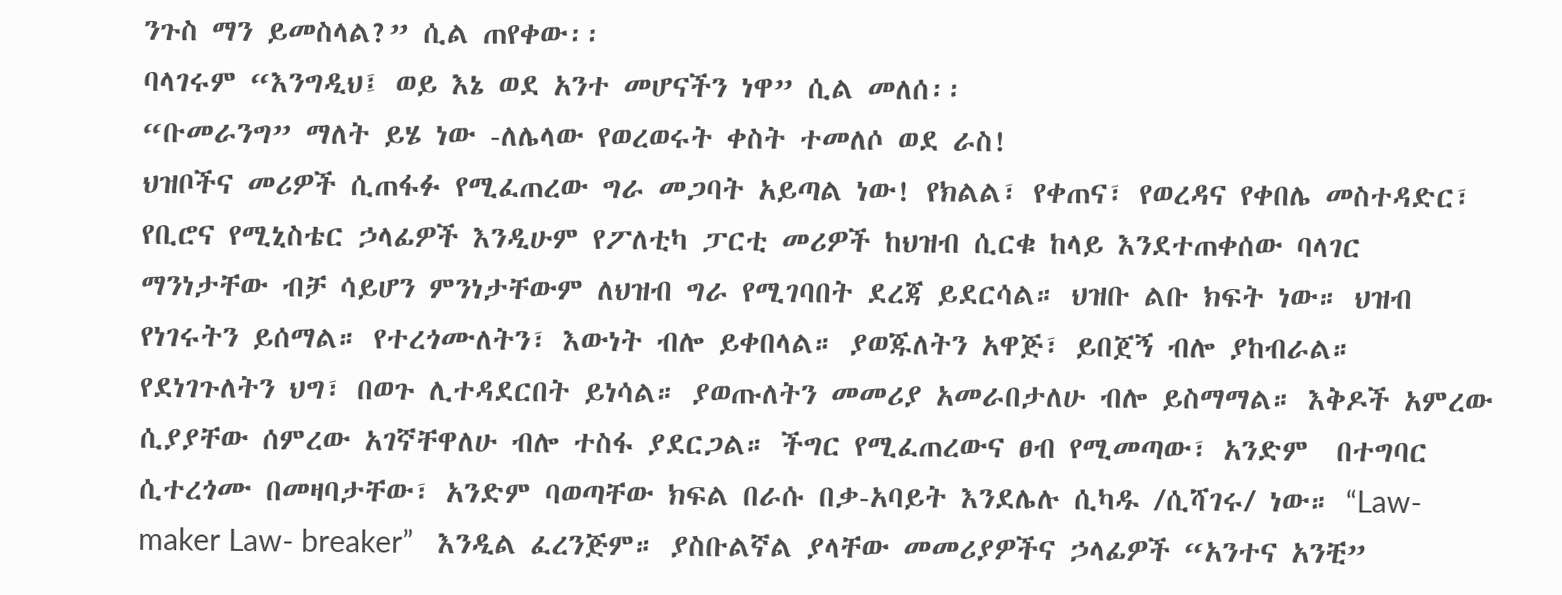ንጉስ ማን ይመስላል?” ሲል ጠየቀው፡፡
ባላገሩም “እንግዲህ፤ ወይ እኔ ወደ አንተ መሆናችን ነዋ” ሲል መለሰ፡፡
“ቡመራንግ” ማለት ይሄ ነው -ለሌላው የወረወሩት ቀስት ተመለሶ ወደ ራስ!
ህዝቦችና መሪዎች ሲጠፋፉ የሚፈጠረው ግራ መጋባት አይጣል ነው! የክልል፣ የቀጠና፣ የወረዳና የቀበሌ መስተዳድር፣ የቢሮና የሚኒስቴር ኃላፊዎች እንዲሁም የፖለቲካ ፓርቲ መሪዎች ከህዝብ ሲርቁ ከላይ እንደተጠቀሰው ባላገር ማንነታቸው ብቻ ሳይሆን ምንነታቸውም ለህዝብ ግራ የሚገባበት ደረጃ ይደርሳል። ህዝቡ ልቡ ክፍት ነው። ህዝብ የነገሩትን ይሰማል። የተረጎሙለትን፣ እውነት ብሎ ይቀበላል። ያወጁለትን አዋጅ፣ ይበጀኝ ብሎ ያከብራል። የደነገጉለትን ህግ፣ በወጉ ሊተዳደርበት ይነሳል። ያወጡለትን መመሪያ አመራበታለሁ ብሎ ይስማማል። እቅዶች አምረው ሲያያቸው ሰምረው አገኛቸዋለሁ ብሎ ተስፋ ያደርጋል። ችግር የሚፈጠረውና ፀብ የሚመጣው፣ አንድም  በተግባር ሲተረጎሙ በመዛባታቸው፣ አንድም ባወጣቸው ክፍል በራሱ በቃ-አባይት እንደሌሉ ሲካዱ /ሲሻገሩ/ ነው። “Law-maker Law- breaker”   እንዲል ፈረንጅም። ያስቡልኛል ያላቸው መመሪያዎችና ኃላፊዎች “አንተና አንቺ”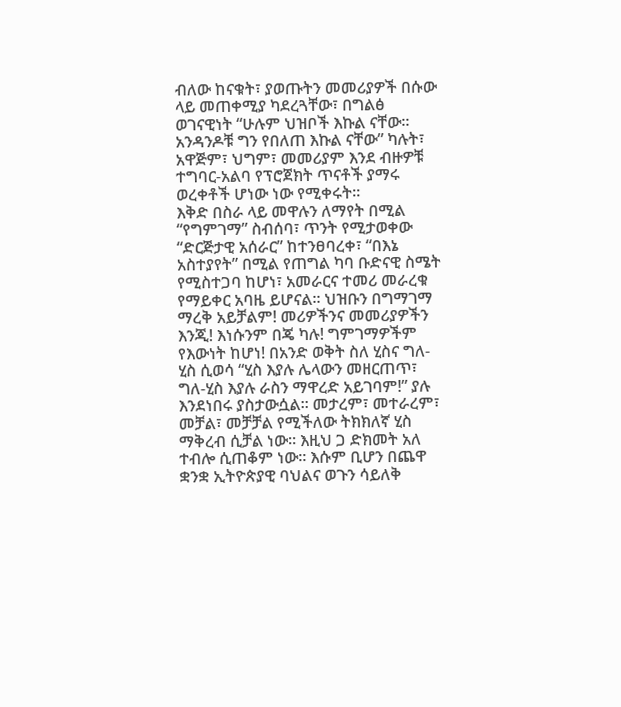ብለው ከናቁት፣ ያወጡትን መመሪያዎች በሱው ላይ መጠቀሚያ ካደረጓቸው፣ በግልፅ ወገናዊነት “ሁሉም ህዝቦች እኩል ናቸው። አንዳንዶቹ ግን የበለጠ እኩል ናቸው” ካሉት፣ አዋጅም፣ ህግም፣ መመሪያም እንደ ብዙዎቹ ተግባር-አልባ የፕሮጀክት ጥናቶች ያማሩ ወረቀቶች ሆነው ነው የሚቀሩት።
እቅድ በስራ ላይ መዋሉን ለማየት በሚል “የግምገማ” ስብሰባ፣ ጥንት የሚታወቀው “ድርጅታዊ አሰራር” ከተንፀባረቀ፣ “በእኔ አስተያየት” በሚል የጠግል ካባ ቡድናዊ ስሜት የሚስተጋባ ከሆነ፣ አመራርና ተመሪ መራረቁ የማይቀር አባዜ ይሆናል። ህዝቡን በግማገማ ማረቅ አይቻልም! መሪዎችንና መመሪያዎችን እንጂ! እነሱንም በጄ ካሉ! ግምገማዎችም የእውነት ከሆነ! በአንድ ወቅት ስለ ሂስና ግለ-ሂስ ሲወሳ “ሂስ እያሉ ሌላውን መዘርጠጥ፣ ግለ-ሂስ እያሉ ራስን ማዋረድ አይገባም!” ያሉ እንደነበሩ ያስታውሷል። መታረም፣ መተራረም፣ መቻል፣ መቻቻል የሚችለው ትክክለኛ ሂስ ማቅረብ ሲቻል ነው። እዚህ ጋ ድክመት አለ ተብሎ ሲጠቆም ነው። እሱም ቢሆን በጨዋ ቋንቋ ኢትዮጵያዊ ባህልና ወጉን ሳይለቅ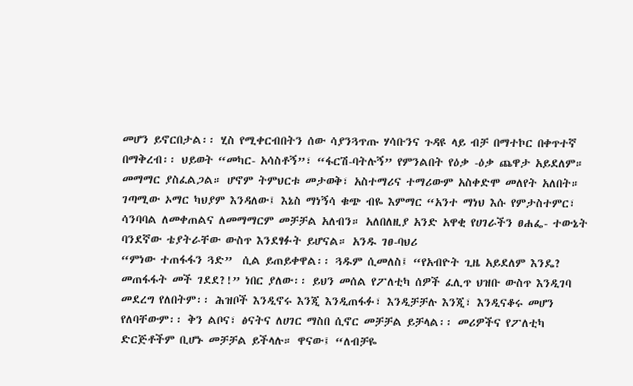መሆን ይኖርበታል፡፡ ሂስ የሚቀርብበትን ሰው ሳያንጓጥጡ ሃሳቡንና ጉዳዩ ላይ ብቻ በማተኮር በቀጥተኛ በማቅረብ፡፡ ህይወት “መካር- አሳስቶኝ”፣ “ፋርሽ-ባትሉኝ” የምንልበት የዕቃ -ዕቃ ጨዋታ አይደለም። መማማር ያስፈልጋል። ሆኖም ትምህርቱ መታወቅ፣ አስተማሪና ተማሪውም አስቀድሞ መለየት አለበት። ገጣሚው ኦማር ካህያም እንዳለው፤ እኔስ ማነኝሳ ቁጭ ብዬ እምማር “አንተ ማነህ እሱ የምታስተምር፣ ሳንባባል ለመቀጠልና ለመማማርም መቻቻል አለብን። አለበለዚያ አንድ አዋቂ የሀገራችን ፀሐፌ- ተውኔት ባንደኛው ቴያትራቸው ውስጥ እንደፃፉት ይሆናል። አንዱ ገፀ-ባህሪ
“ምነው ተጠፋፋን ጓድ”  ሲል ይጠይቀዋል፡፡ ጓዱም ሲመለስ፤ “የአብዮት ጊዜ አይደለም እንዴ? መጠፋፋት መች ገደደ?!” ነበር ያለው፡፡ ይህን መሰል የፖለቲካ ሰዎች ፈሊጥ ህዝቡ ውስጥ እንዲገባ መደረግ የለበትም፡፡ ሕዝቦች እንዲኖሩ እንጂ እንዲጠፋፉ፣ እንዲቻቻሉ እንጂ፣ እንዲናቆሩ መሆን የለባቸውም፡፡ ቅን ልቦና፣ ፅናትና ለሀገር ማስበ ሲኖር መቻቻል ይቻላል፡፡ መሪዎችና የፖለቲካ ድርጅቶችም ቢሆኑ መቻቻል ይችላሉ። ዋናው፤ “ለብቻዬ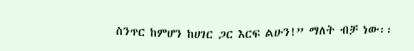ስንጥር ከምሆን ከሀገር ጋር እርፍ ልሁን!” ማለት ብቻ ነው፡፡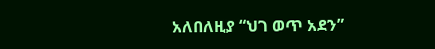አለበለዚያ “ህገ ወጥ አደን”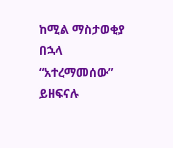ከሚል ማስታወቂያ በኋላ “አተረማመሰው” ይዘፍናሉ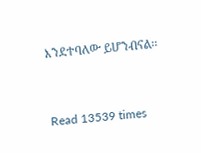እንደተባለው ይሆንብናል፡፡


Read 13539 times